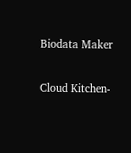Biodata Maker

Cloud Kitchen-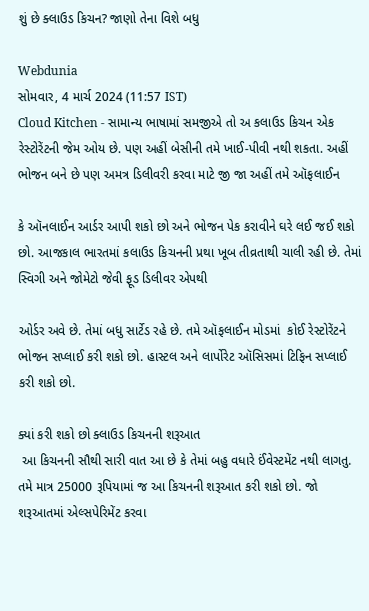શું છે ક્લાઉડ કિચન? જાણો તેના વિશે બધુ

Webdunia
સોમવાર, 4 માર્ચ 2024 (11:57 IST)
Cloud Kitchen - સામાન્ય ભાષામાં સમજીએ તો અ કલાઉડ કિચન એક રેસ્ટોરેંટની જેમ ઓય છે. પણ અહીં બેસીની તમે ખાઈ-પીવી નથી શકતા. અહીં ભોજન બને છે પણ અમત્ર ડિલીવરી કરવા માટે જી જા અહીં તમે ઑફલાઈન

કે ઑનલાઈન આર્ડર આપી શકો છો અને ભોજન પેક કરાવીને ઘરે લઈ જઈ શકો છો. આજકાલ ભારતમાં કલાઉડ કિચનની પ્રથા ખૂબ તીવ્રતાથી ચાલી રહી છે. તેમાં સ્વિગી અને જોમેટો જેવી ફૂડ ડિલીવર એપથી

ઓર્ડર અવે છે. તેમાં બધુ સાર્ટેડ રહે છે. તમે ઑફલાઈન મોડમાં  કોઈ રેસ્ટોરેંટને ભોજન સપ્લાઈ કરી શકો છો. હાસ્ટલ અને લાર્પોરેટ ઑસિસમાં ટિફિન સપ્લાઈ કરી શકો છો.

ક્યાં કરી શકો છો ક્લાઉડ કિચનની શરૂઆત
 આ કિચનની સૌથી સારી વાત આ છે કે તેમાં બહુ વધારે ઈંવેસ્ટમેંટ નથી લાગતુ. તમે માત્ર 25000 રૂપિયામાં જ આ કિચનની શરૂઆત કરી શકો છો. જો શરૂઆતમાં એલ્સપેરિમેંટ કરવા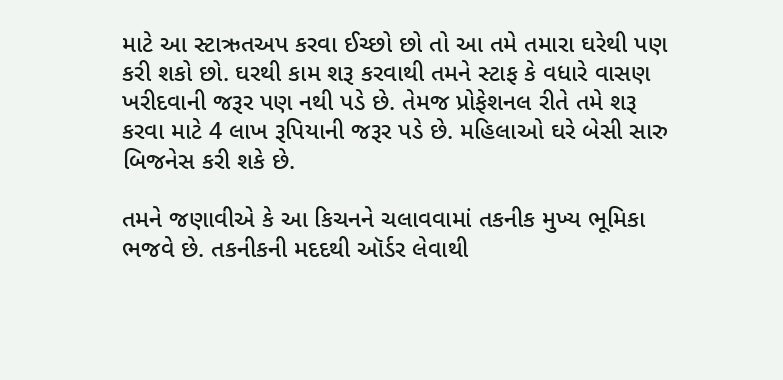માટે આ સ્ટાઋતઅપ કરવા ઈચ્છો છો તો આ તમે તમારા ઘરેથી પણ કરી શકો છો. ઘરથી કામ શરૂ કરવાથી તમને સ્ટાફ કે વધારે વાસણ ખરીદવાની જરૂર પણ નથી પડે છે. તેમજ પ્રોફેશનલ રીતે તમે શરૂ કરવા માટે 4 લાખ રૂપિયાની જરૂર પડે છે. મહિલાઓ ઘરે બેસી સારુ બિજનેસ કરી શકે છે.

તમને જણાવીએ કે આ કિચનને ચલાવવામાં તકનીક મુખ્ય ભૂમિકા ભજવે છે. તકનીકની મદદથી ઑર્ડર લેવાથી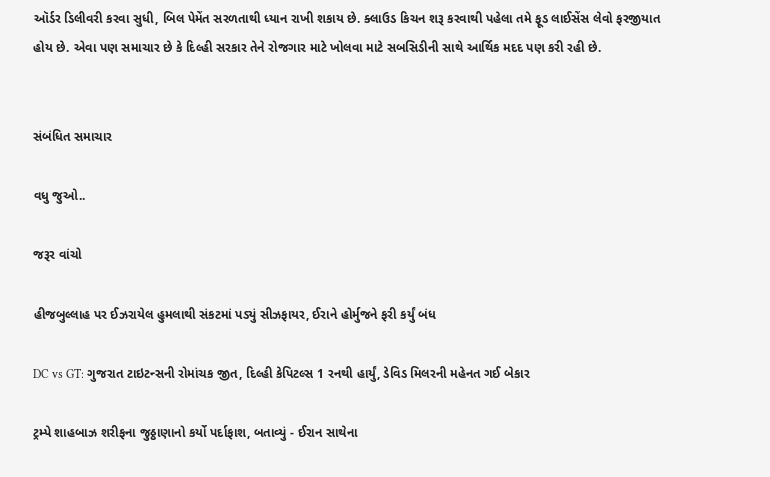ઑર્ડર ડિલીવરી કરવા સુધી, બિલ પેમેંત સરળતાથી ધ્યાન રાખી શકાય છે. ક્લાઉડ કિચન શરૂ કરવાથી પહેલા તમે ફૂડ લાઈસેંસ લેવો ફરજીયાત હોય છે. એવા પણ સમાચાર છે કે દિલ્હી સરકાર તેને રોજગાર માટે ખોલવા માટે સબસિડીની સાથે આર્થિક મદદ પણ કરી રહી છે.


સંબંધિત સમાચાર

વધુ જુઓ..

જરૂર વાંચો

હીજબુલ્લાહ પર ઈઝરાયેલ હુમલાથી સંકટમાં પડ્યું સીઝફાયર, ઈરાને હોર્મુજને ફરી કર્યું બંધ

DC vs GT: ગુજરાત ટાઇટન્સની રોમાંચક જીત, દિલ્હી કેપિટલ્સ 1 રનથી હાર્યું, ડેવિડ મિલરની મહેનત ગઈ બેકાર

ટ્રમ્પે શાહબાઝ શરીફના જુઠ્ઠાણાનો કર્યો પર્દાફાશ, બતાવ્યું - ઈરાન સાથેના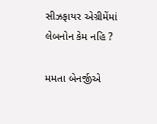સીઝફાયર એગ્રીમેંમાં લેબનોન કેમ નહિ ?

મમતા બેનર્જીએ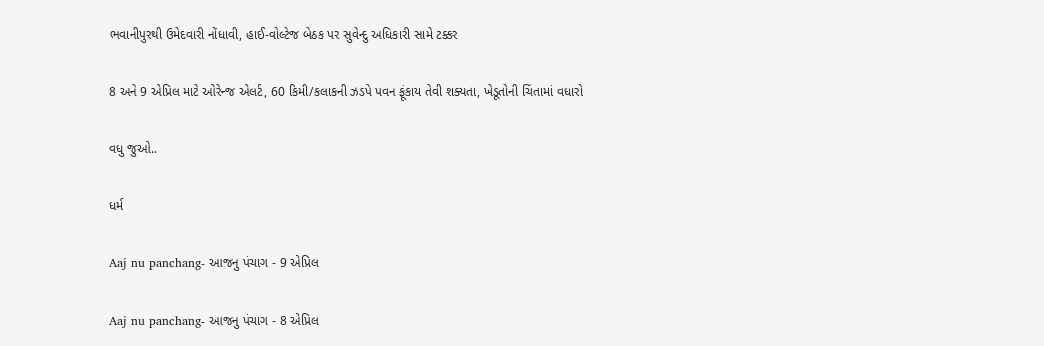ભવાનીપુરથી ઉમેદવારી નોંધાવી, હાઈ-વોલ્ટેજ બેઠક પર સુવેન્દુ અધિકારી સામે ટક્કર

8 અને 9 એપ્રિલ માટે ઓરેન્જ એલર્ટ, 60 કિમી/કલાકની ઝડપે પવન ફૂંકાય તેવી શક્યતા, ખેડૂતોની ચિંતામાં વધારો

વધુ જુઓ..

ધર્મ

Aaj nu panchang- આજનુ પંચાગ - 9 એપ્રિલ

Aaj nu panchang- આજનુ પંચાગ - 8 એપ્રિલ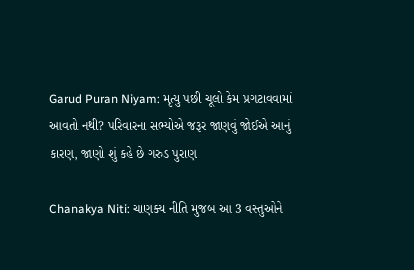Garud Puran Niyam: મૃત્યુ પછી ચૂલો કેમ પ્રગટાવવામાં આવતો નથી? પરિવારના સભ્યોએ જરૂર જાણવું જોઈએ આનું કારણ, જાણો શું કહે છે ગરુડ પુરાણ

Chanakya Niti: ચાણક્ય નીતિ મુજબ આ 3 વસ્તુઓને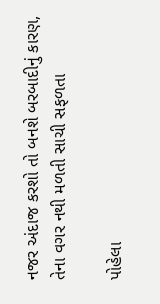નજર અંદાજ કરશો તો બનશે બરબાદીનું કારણ, તેના વગર નથી મળતી સાચી સફળતા

પોહેલા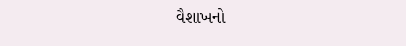વૈશાખનો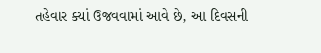તહેવાર ક્યાં ઉજવવામાં આવે છે, આ દિવસની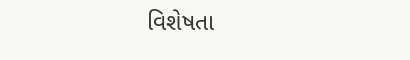વિશેષતા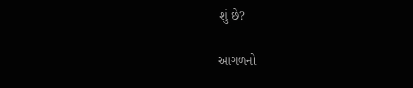શું છે?

આગળનો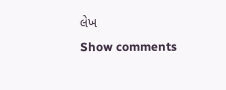લેખ
Show comments